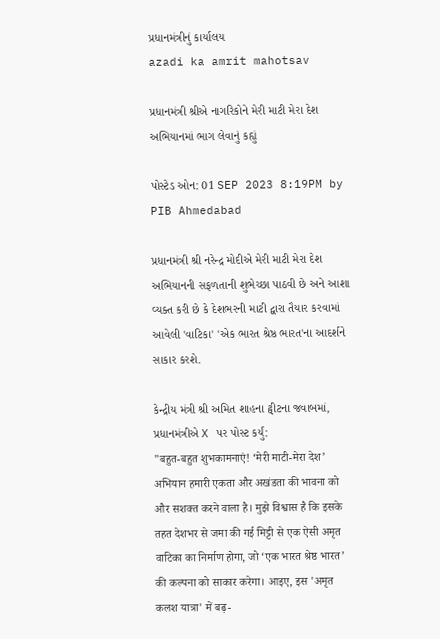પ્રધાનમંત્રીનું કાર્યાલય
azadi ka amrit mahotsav

પ્રધાનમંત્રી શ્રીએ નાગરિકોને મેરી માટી મેરા દેશ અભિયાનમાં ભાગ લેવાનું કહ્યું

પોસ્ટેડ ઓન: 01 SEP 2023 8:19PM by PIB Ahmedabad

પ્રધાનમંત્રી શ્રી નરેન્દ્ર મોદીએ મેરી માટી મેરા દેશ અભિયાનની સફળતાની શુભેચ્છા પાઠવી છે અને આશા વ્યક્ત કરી છે કે દેશભરની માટી દ્વારા તૈયાર કરવામાં આવેલી 'વાટિકા' 'એક ભારત શ્રેષ્ઠ ભારત'ના આદર્શને સાકાર કરશે.

કેન્દ્રીય મંત્રી શ્રી અમિત શાહના ટ્વીટના જવાબમાં, પ્રધાનમંત્રીએ X પર પોસ્ટ કર્યું:
"बहुत-बहुत शुभकामनाएं! ‘मेरी माटी-मेरा देश’ अभियान हमारी एकता और अखंडता की भावना को और सशक्त करने वाला है। मुझे विश्वास है कि इसके तहत देशभर से जमा की गई मिट्टी से एक ऐसी अमृत वाटिका का निर्माण होगा, जो ‘एक भारत श्रेष्ठ भारत’ की कल्पना को साकार करेगा। आइए, इस 'अमृत कलश यात्रा' में बढ़-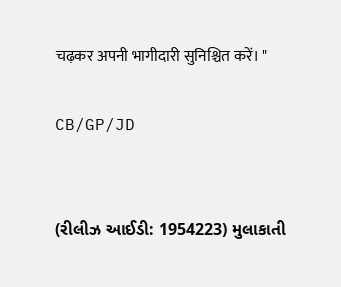चढ़कर अपनी भागीदारी सुनिश्चित करें। "

CB/GP/JD


(રીલીઝ આઈડી: 1954223) મુલાકાતી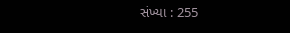સંખ્યા : 255